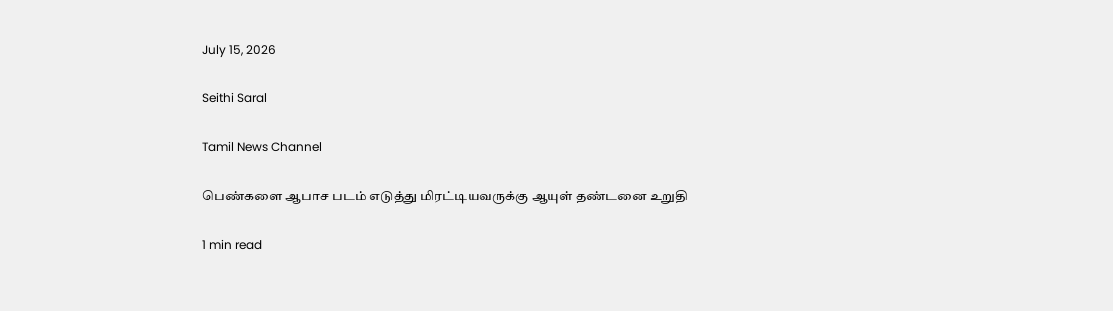July 15, 2026

Seithi Saral

Tamil News Channel

பெண்களை ஆபாச படம் எடுத்து மிரட்டியவருக்கு ஆயுள் தண்டனை உறுதி

1 min read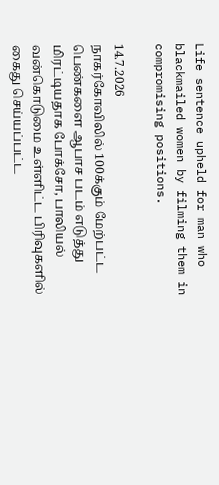Life sentence upheld for man who blackmailed women by filming them in compromising positions.

14.7.2026
நாகர்கோவிலில் 100க்கும் மேற்பட்ட பெண்களை ஆபாச படம் எடுத்து மிரட்டியதாக போக்சோ, பாலியல் வன்கொடுமை உள்ளிட்ட பிரிவுகளில் கைது செய்யப்பட்ட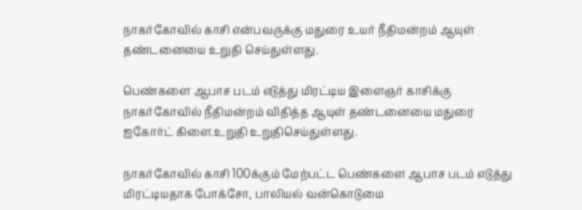நாகர்கோவில் காசி என்பவருக்கு மதுரை உயர் நீதிமன்றம் ஆயுள் தண்டனையை உறுதி செய்துள்ளது.

பெண்களை ஆபாச படம் எடுத்து மிரட்டிய இளைஞர் காசிக்கு நாகர்கோவில் நீதிமன்றம் விதித்த ஆயுள் தண்டனையை மதுரை ஐகோர்ட் கிளை.உறுதி உறுதிசெய்துள்ளது.

நாகர்கோவில் காசி 100க்கும் மேற்பட்ட பெண்களை ஆபாச படம் எடுத்து மிரட்டியதாக போக்சோ, பாலியல் வன்கொடுமை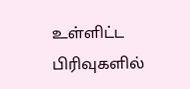உள்ளிட்ட பிரிவுகளில்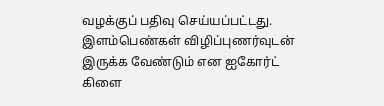வழக்குப் பதிவு செய்யப்பட்டது. இளம்பெண்கள் விழிப்புணர்வுடன் இருக்க வேண்டும் என ஐகோர்ட் கிளை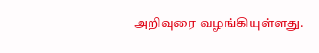அறிவுரை வழங்கியுள்ளது.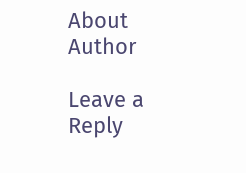About Author

Leave a Reply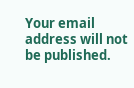Your email address will not be published.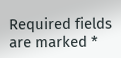Required fields are marked *